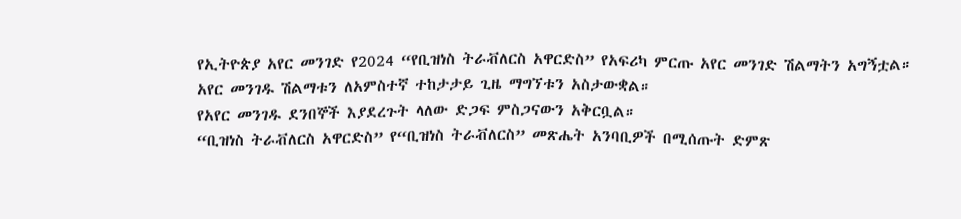የኢትዮጵያ አየር መንገድ የ2024 “የቢዝነስ ትራቭለርስ አዋርድስ” የአፍሪካ ምርጡ አየር መንገድ ሽልማትን አግኝቷል።
አየር መንገዱ ሽልማቱን ለአምስተኛ ተከታታይ ጊዜ ማግኘቱን አስታውቋል።
የአየር መንገዱ ደንበኞች እያደረጉት ላለው ድጋፍ ምስጋናውን አቅርቧል።
“ቢዝነስ ትራቭለርስ አዋርድስ” የ“ቢዝነስ ትራቭለርስ” መጽሔት አንባቢዎች በሚሰጡት ድምጽ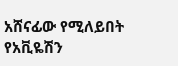አሸናፊው የሚለይበት የአቪዬሽን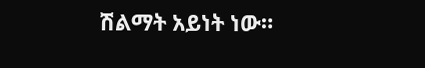ሽልማት አይነት ነው።